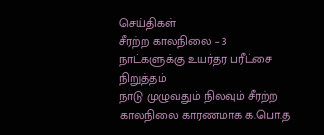செய்திகள்
சீரற்ற காலநிலை – 3 நாட்களுக்கு உயர்தர பரீட்சை நிறுத்தம்
நாடு முழுவதும் நிலவும் சீரற்ற காலநிலை காரணமாக க.பொ.த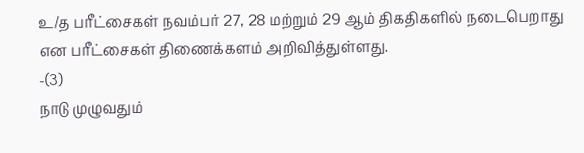உ/த பரீட்சைகள் நவம்பர் 27, 28 மற்றும் 29 ஆம் திகதிகளில் நடைபெறாது என பரீட்சைகள் திணைக்களம் அறிவித்துள்ளது.
-(3)
நாடு முழுவதும்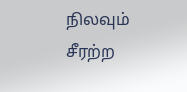நிலவும் சீரற்ற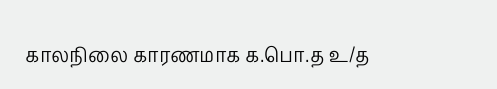காலநிலை காரணமாக க.பொ.த உ/த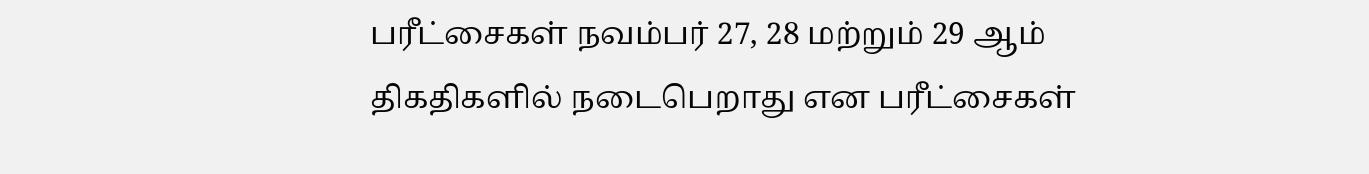பரீட்சைகள் நவம்பர் 27, 28 மற்றும் 29 ஆம் திகதிகளில் நடைபெறாது என பரீட்சைகள்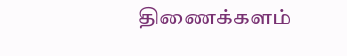திணைக்களம்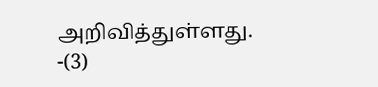அறிவித்துள்ளது.
-(3)